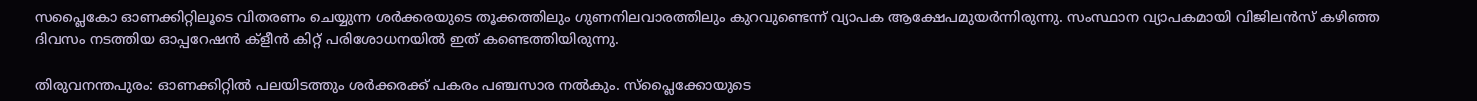സപ്ലൈകോ ഓണക്കിറ്റിലൂടെ വിതരണം ചെയ്യുന്ന ശര്‍ക്കരയുടെ തൂക്കത്തിലും ഗുണനിലവാരത്തിലും കുറവുണ്ടെന്ന് വ്യാപക ആക്ഷേപമുയര്‍ന്നിരുന്നു. സംസ്ഥാന വ്യാപകമായി വിജിലന്‍സ് കഴിഞ്ഞ ദിവസം നടത്തിയ ഓപ്പറേഷന്‍ ക്ളീന്‍ കിറ്റ് പരിശോധനയില്‍ ഇത് കണ്ടെത്തിയിരുന്നു.

തിരുവനന്തപുരം: ഓണക്കിറ്റില്‍ പലയിടത്തും ശര്‍ക്കരക്ക് പകരം പഞ്ചസാര നല്‍കും. സ്പ്ലൈക്കോയുടെ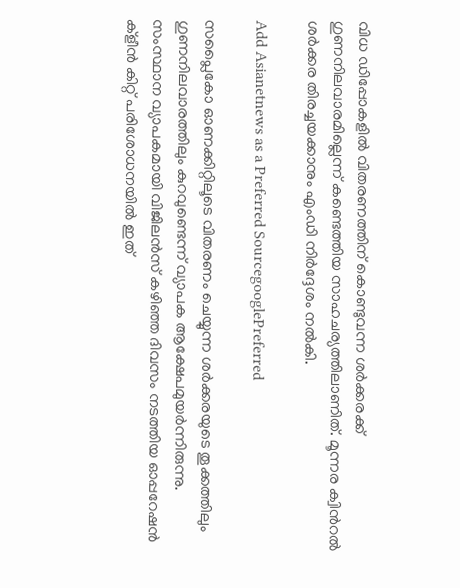വിധ ഡിപ്പോകളില്‍ വിതരണത്തിന് കൊണ്ടുവന്ന ശര്‍ക്കരക്ക് ഗുണനിലവാരമില്ലെന്ന് കണ്ടെത്തിയ സാഹചര്യത്തിലാണിത്. മൂന്നര ക്വിന്‍റല്‍ ശര്‍ക്കര തിരച്ചയക്കാനും എംഡി നിര്‍ദ്ദേശം നല്‍കി.

Add Asianetnews as a Preferred SourcegooglePreferred

സപ്ലൈകോ ഓണക്കിറ്റിലൂടെ വിതരണം ചെയ്യുന്ന ശര്‍ക്കരയുടെ തൂക്കത്തിലും ഗുണനിലവാരത്തിലും കുറവുണ്ടെന്ന് വ്യാപക ആക്ഷേപമുയര്‍ന്നിരുന്നു. സംസ്ഥാന വ്യാപകമായി വിജിലന്‍സ് കഴിഞ്ഞ ദിവസം നടത്തിയ ഓപ്പറേഷന്‍ ക്ളീന്‍ കിറ്റ് പരിശോധനയില്‍ ഇത്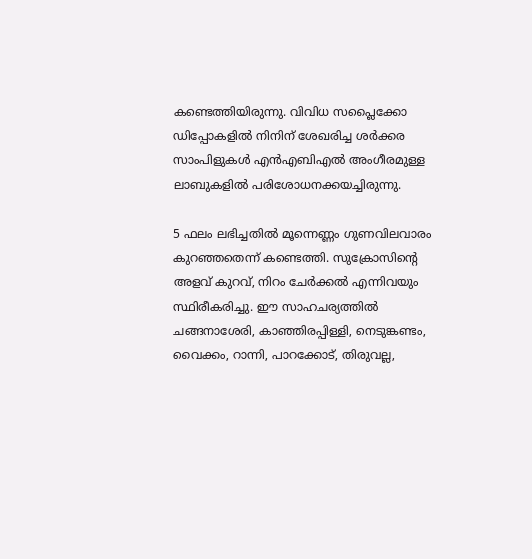കണ്ടെത്തിയിരുന്നു. വിവിധ സപ്ലൈക്കോ ഡിപ്പോകളില്‍ നിനിന് ശേഖരിച്ച ശര്‍ക്കര സാംപിളുകള്‍ എന്‍എബിഎല്‍ അംഗീരമുള്ള ലാബുകളില്‍ പരിശോധനക്കയച്ചിരുന്നു.

5 ഫലം ലഭിച്ചതില്‍ മൂന്നെണ്ണം ഗുണവിലവാരം കുറഞ്ഞതെന്ന് കണ്ടെത്തി. സുക്രോസിന്‍റെ അളവ് കുറവ്, നിറം ചേര്‍ക്കല്‍ എന്നിവയും സ്ഥിരീകരിച്ചു. ഈ സാഹചര്യത്തില്‍ ചങ്ങനാശേരി, കാഞ്ഞിരപ്പിള്ളി, നെടുങ്കണ്ടം, വൈക്കം, റാന്നി, പാറക്കോട്, തിരുവല്ല,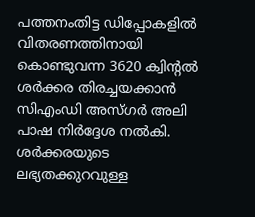പത്തനംതിട്ട ഡിപ്പോകളില്‍ വിതരണത്തിനായി കൊണ്ടുവന്ന 3620 ക്വിന്‍റല്‍ ശര്‍ക്കര തിരച്ചയക്കാന്‍ സിഎംഡി അസ്ഗര്‍ അലി പാഷ നിര്‍ദ്ദേശ നല്‍കി. ശര്‍ക്കരയുടെ ലഭ്യതക്കുറവുള്ള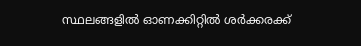സ്ഥലങ്ങളില്‍ ഓണക്കിറ്റില്‍ ശര്‍ക്കരക്ക്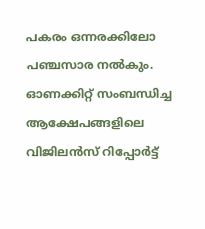പകരം ഒന്നരക്കിലോ പഞ്ചസാര നല്‍കും. ഓണക്കിറ്റ് സംബന്ധിച്ച ആക്ഷേപങ്ങളിലെ വിജിലന്‍സ് റിപ്പോര്‍ട്ട്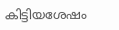കിട്ടിയശേഷം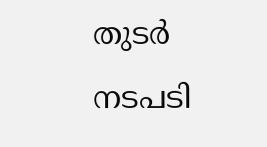തുടര്‍ നടപടി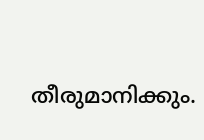തീരുമാനിക്കും.